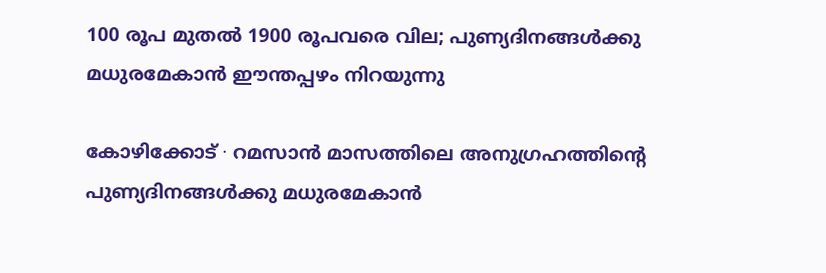100 രൂപ മുതൽ 1900 രൂപവരെ വില; പുണ്യദിനങ്ങൾക്കു മധുരമേകാൻ ഈന്തപ്പഴം നിറയുന്നു

കോഴിക്കോട് ∙ റമസാൻ മാസത്തിലെ അനുഗ്രഹത്തിന്റെ പുണ്യദിനങ്ങൾക്കു മധുരമേകാൻ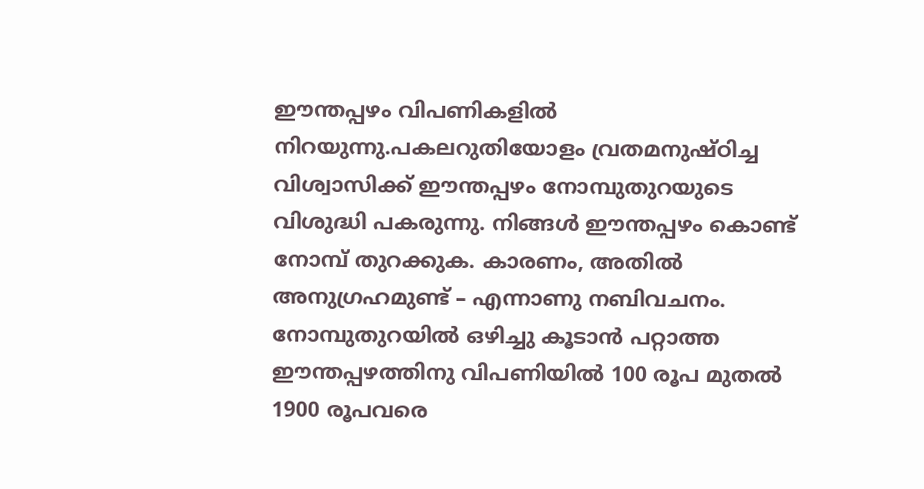ഈന്തപ്പഴം വിപണികളിൽ നിറയുന്നു.പകലറുതിയോളം വ്രതമനുഷ്ഠിച്ച വിശ്വാസിക്ക് ഈന്തപ്പഴം നോമ്പുതുറയുടെ വിശുദ്ധി പകരുന്നു. നിങ്ങൾ ഈന്തപ്പഴം കൊണ്ട് നോമ്പ് തുറക്കുക. കാരണം, അതിൽ അനുഗ്രഹമുണ്ട് – എന്നാണു നബിവചനം. നോമ്പുതുറയിൽ ഒഴിച്ചു കൂടാൻ പറ്റാത്ത ഈന്തപ്പഴത്തിനു വിപണിയിൽ 100 രൂപ മുതൽ 1900 രൂപവരെ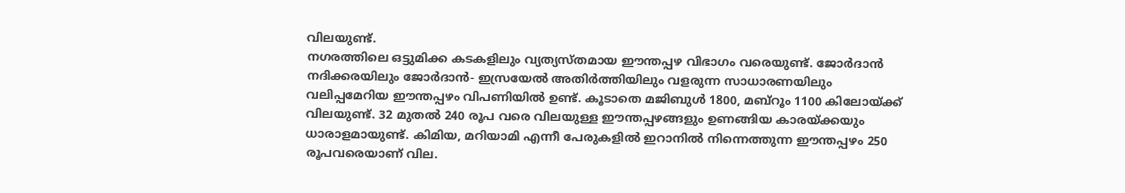വിലയുണ്ട്.
നഗരത്തിലെ ഒട്ടുമിക്ക കടകളിലും വ്യത്യസ്തമായ ഈന്തപ്പഴ വിഭാഗം വരെയുണ്ട്. ജോർദാൻ നദിക്കരയിലും ജോർദാൻ- ഇസ്രയേൽ അതിർത്തിയിലും വളരുന്ന സാധാരണയിലും വലിപ്പമേറിയ ഈന്തപ്പഴം വിപണിയിൽ ഉണ്ട്. കൂടാതെ മജിബുൾ 1800, മബ്റൂം 1100 കിലോയ്ക്ക് വിലയുണ്ട്. 32 മുതൽ 240 രൂപ വരെ വിലയുള്ള ഈന്തപ്പഴങ്ങളും ഉണങ്ങിയ കാരയ്ക്കയും ധാരാളമായുണ്ട്. കിമിയ, മറിയാമി എന്നീ പേരുകളിൽ ഇറാനിൽ നിന്നെത്തുന്ന ഈന്തപ്പഴം 250 രൂപവരെയാണ് വില.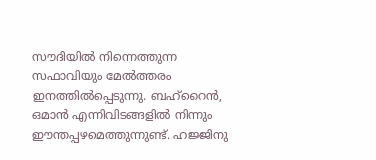സൗദിയിൽ നിന്നെത്തുന്ന സഫാവിയും മേൽത്തരം ഇനത്തിൽപ്പെടുന്നു. ബഹ്റൈൻ, ഒമാൻ എന്നിവിടങ്ങളിൽ നിന്നും ഈന്തപ്പഴമെത്തുന്നുണ്ട്. ഹജ്ജിനു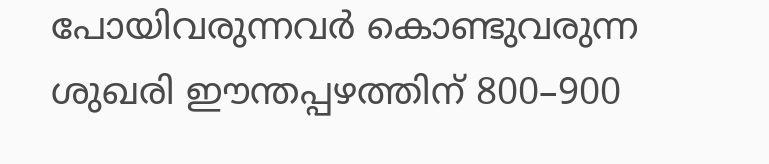പോയിവരുന്നവർ കൊണ്ടുവരുന്ന ശുഖരി ഈന്തപ്പഴത്തിന് 800–900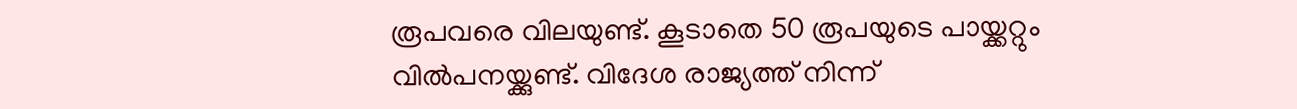രൂപവരെ വിലയുണ്ട്. കൂടാതെ 50 രൂപയുടെ പായ്ക്കറ്റും വിൽപനയ്ക്കുണ്ട്. വിദേശ രാജ്യത്ത് നിന്ന്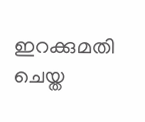ഇറക്കുമതി ചെയ്ത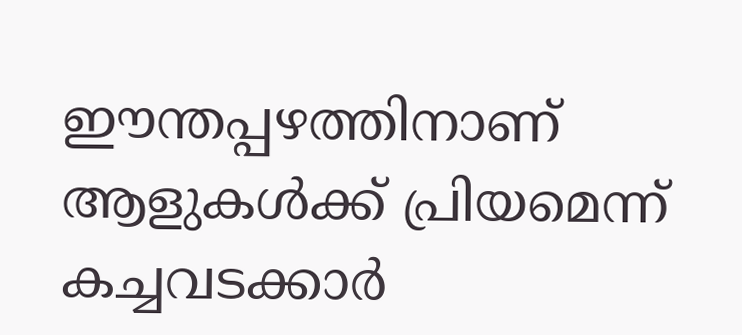ഈന്തപ്പഴത്തിനാണ് ആളുകൾക്ക് പ്രിയമെന്ന് കച്ചവടക്കാർ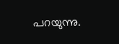പറയുന്നു.